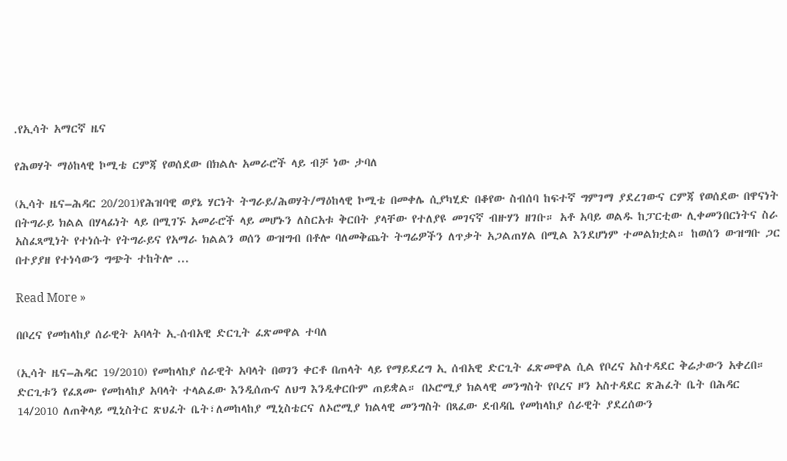.የኢሳት አማርኛ ዜና

የሕወሃት ማዕከላዊ ኮሚቴ ርምጃ የወሰደው በክልሉ አመራሮች ላይ ብቻ ነው ታባለ

(ኢሳት ዜና–ሕዳር 20/201)የሕዝባዊ ወያኔ ሃርነት ትግራይ/ሕወሃት/ማዕከላዊ ኮሚቴ በመቀሌ ሲያካሂድ በቆየው ስብሰባ ከፍተኛ ግምገማ ያደረገውና ርምጃ የወሰደው በዋናነት በትግራይ ክልል በሃላፊነት ላይ በሚገኙ አመራሮች ላይ መሆኑን ለስርአቱ ቅርበት ያላቸው የተለያዩ መገናኛ ብዙሃን ዘገቡ። አቶ አባይ ወልዱ ከፓርቲው ሊቀመንበርነትና ስራ አስፈጻሚነት የተነሱት የትግራይና የአማራ ክልልን ወሰን ውዝግብ በቶሎ ባለመቅጨት ትግሬዎችን ለጥቃት አጋልጠሃል በሚል እንደሆነም ተመልክቷል። ከወሰን ውዝግቡ ጋር በተያያዘ የተነሳውን ግጭት ተከትሎ ...

Read More »

በቦረና የመከላከያ ሰራዊት አባላት ኢ-ሰብአዊ ድርጊት ፈጽመዋል ተባለ

(ኢሳት ዜና–ሕዳር 19/2010) የመከላከያ ሰራዊት አባላት በወገን ቀርቶ በጠላት ላይ የማይደረግ ኢ ሰብአዊ ድርጊት ፈጽመዋል ሲል የቦረና አስተዳደር ቅሬታውን አቀረበ። ድርጊቱን የፈጸሙ የመከላከያ አባላት ተላልፈው እንዲሰጡና ለህግ እንዲቀርቡም ጠይቋል። በኦሮሚያ ክልላዊ መንግስት የቦረና ዞን አስተዳደር ጽሕፈት ቤት በሕዳር 14/2010 ለጠቅላይ ሚኒስትር ጽህፈት ቤት፣ለመከላከያ ሚኒስቴርና ለኦሮሚያ ክልላዊ መንግስት በጻፈው ደብዳቤ የመከላከያ ሰራዊት ያደረሰውን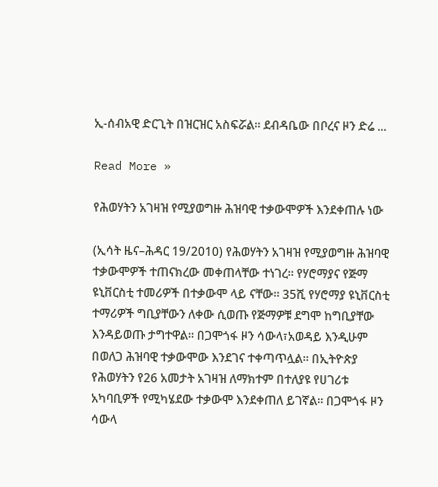ኢ-ሰብአዊ ድርጊት በዝርዝር አስፍሯል። ደብዳቤው በቦረና ዞን ድሬ ...

Read More »

የሕወሃትን አገዛዝ የሚያወግዙ ሕዝባዊ ተቃውሞዎች እንደቀጠሉ ነው

(ኢሳት ዜና–ሕዳር 19/2010) የሕወሃትን አገዛዝ የሚያወግዙ ሕዝባዊ ተቃውሞዎች ተጠናክረው መቀጠላቸው ተነገረ። የሃሮማያና የጅማ ዩኒቨርስቲ ተመሪዎች በተቃውሞ ላይ ናቸው። 35ሺ የሃሮማያ ዩኒቨርስቲ ተማሪዎች ግቢያቸውን ለቀው ሲወጡ የጅማዎቹ ደግሞ ከግቢያቸው እንዳይወጡ ታግተዋል። በጋሞጎፋ ዞን ሳውላ፣አወዳይ እንዲሁም በወለጋ ሕዝባዊ ተቃውሞው እንደገና ተቀጣጥሏል። በኢትዮጵያ የሕወሃትን የ26 አመታት አገዛዝ ለማክተም በተለያዩ የሀገሪቱ አካባቢዎች የሚካሄደው ተቃውሞ እንደቀጠለ ይገኛል። በጋሞጎፋ ዞን ሳውላ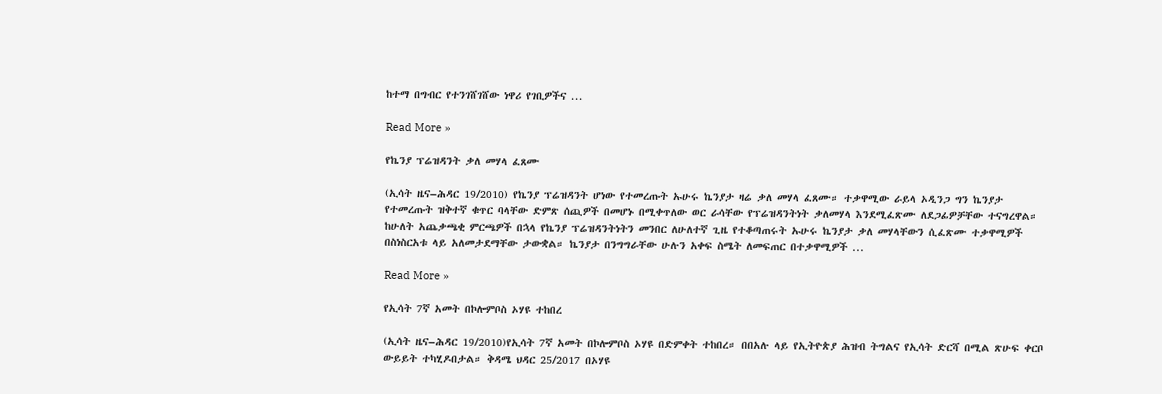ከተማ በግብር የተንገሸገሸው ነዋሪ የገቢዎችና ...

Read More »

የኬንያ ፕሬዝዳንት ቃለ መሃላ ፈጸሙ

(ኢሳት ዜና–ሕዳር 19/2010) የኬንያ ፕሬዝዳንት ሆነው የተመረጡት ኡሁሩ ኬንያታ ዛሬ ቃለ መሃላ ፈጸሙ። ተቃዋሚው ራይላ ኦዲንጋ ግን ኬንያታ የተመረጡት ዝቅተኛ ቁጥር ባላቸው ድምጽ ሰጪዎች በመሆኑ በሚቀጥለው ወር ራሳቸው የፕሬዝዳንትነት ቃለመሃላ እንደሚፈጽሙ ለደጋፊዎቻቸው ተናግረዋል። ከሁለት አጨቃጫቂ ምርጫዎች በኋላ የኬንያ ፕሬዝዳንትነትን መንበር ለሁለተኛ ጊዜ የተቆጣጠሩት ኡሁሩ ኬንያታ ቃለ መሃላቸውን ሲፈጽሙ ተቃዋሚዎች በስነስርአቱ ላይ አለመታደማቸው ታውቋል። ኬንያታ በንግግራቸው ሁሉን አቀፍ ስሜት ለመፍጠር በተቃዋሚዎች ...

Read More »

የኢሳት 7ኛ አመት በኮሎምቦስ ኦሃዩ ተከበረ

(ኢሳት ዜና–ሕዳር 19/2010)የኢሳት 7ኛ አመት በኮሎምቦስ ኦሃዩ በድምቀት ተከበረ። በበአሉ ላይ የኢትዮጵያ ሕዝብ ትግልና የኢሳት ድርሻ በሚል ጽሁፍ ቀርቦ ውይይት ተካሂዶበታል። ቅዳሜ ህዳር 25/2017 በኦሃዩ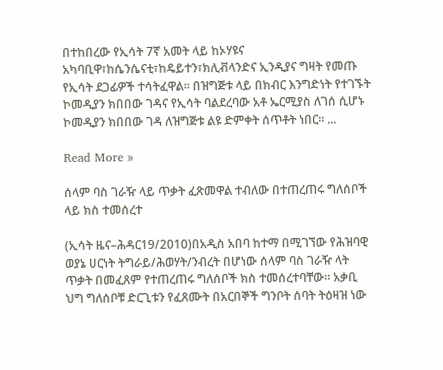በተከበረው የኢሳት 7ኛ አመት ላይ ከኦሃዩና አካባቢዋ፣ከሴንሴናቲ፣ከዴይተን፣ክሊቭላንድና ኢንዲያና ግዛት የመጡ የኢሳት ደጋፊዎች ተሳትፈዋል። በዝግጅቱ ላይ በክብር እንግድነት የተገኙት ኮመዲያን ክበበው ገዳና የኢሳት ባልደረባው አቶ ኤርሚያስ ለገሰ ሲሆኑ ኮመዲያን ክበበው ገዳ ለዝግጅቱ ልዩ ድምቀት ሰጥቶት ነበር። ...

Read More »

ሰላም ባስ ገራዥ ላይ ጥቃት ፈጽመዋል ተብለው በተጠረጠሩ ግለሰቦች ላይ ክስ ተመሰረተ

(ኢሳት ዜና–ሕዳር19/2010)በአዲስ አበባ ከተማ በሚገኘው የሕዝባዊ ወያኔ ሀርነት ትግራይ/ሕወሃት/ንብረት በሆነው ሰላም ባስ ገራዥ ላት ጥቃት በመፈጸም የተጠረጠሩ ግለሰቦች ክስ ተመሰረተባቸው። አቃቢ ህግ ግለሰቦቹ ድርጊቱን የፈጸሙት በአርበኞች ግንቦት ሰባት ትዕዛዝ ነው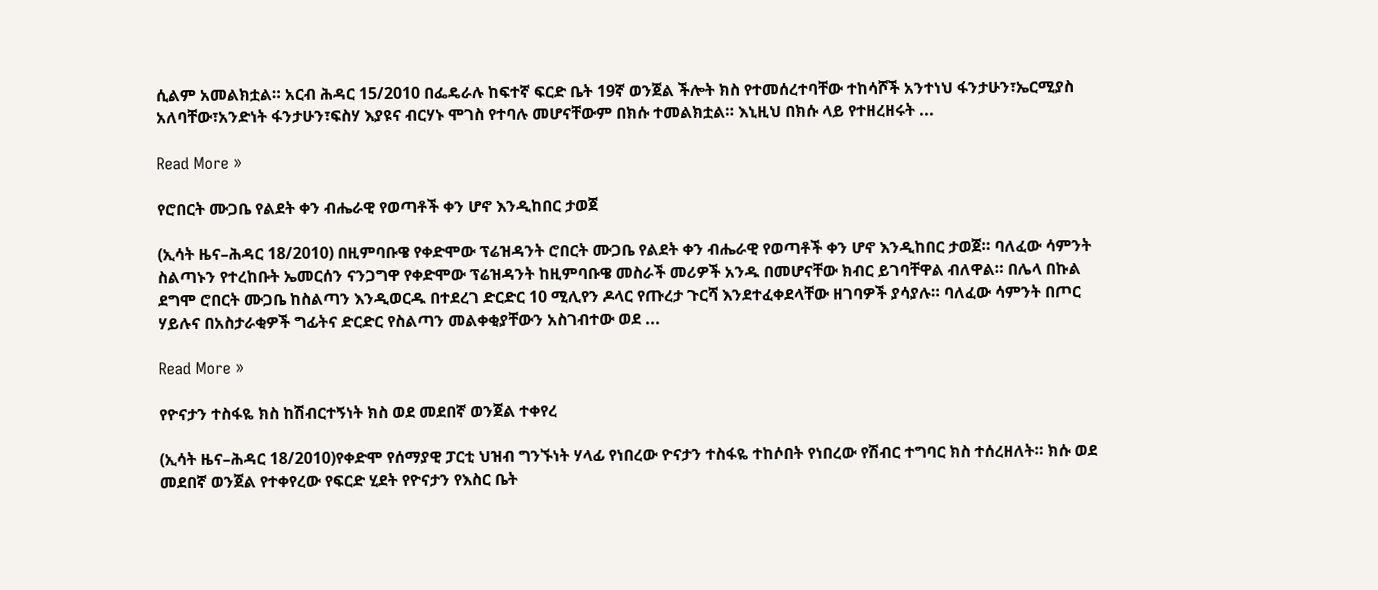ሲልም አመልክቷል። አርብ ሕዳር 15/2010 በፌዴራሉ ከፍተኛ ፍርድ ቤት 19ኛ ወንጀል ችሎት ክስ የተመሰረተባቸው ተከሳሾች አንተነህ ፋንታሁን፣ኤርሚያስ አለባቸው፣አንድነት ፋንታሁን፣ፍስሃ እያዩና ብርሃኑ ሞገስ የተባሉ መሆናቸውም በክሱ ተመልክቷል። እኒዚህ በክሱ ላይ የተዘረዘሩት ...

Read More »

የሮበርት ሙጋቤ የልደት ቀን ብሔራዊ የወጣቶች ቀን ሆኖ እንዲከበር ታወጀ

(ኢሳት ዜና–ሕዳር 18/2010) በዚምባቡዌ የቀድሞው ፕሬዝዳንት ሮበርት ሙጋቤ የልደት ቀን ብሔራዊ የወጣቶች ቀን ሆኖ እንዲከበር ታወጀ። ባለፈው ሳምንት ስልጣኑን የተረከቡት ኤመርሰን ናንጋግዋ የቀድሞው ፕሬዝዳንት ከዚምባቡዌ መስራች መሪዎች አንዱ በመሆናቸው ክብር ይገባቸዋል ብለዋል። በሌላ በኩል ደግሞ ሮበርት ሙጋቤ ከስልጣን እንዲወርዱ በተደረገ ድርድር 10 ሚሊየን ዶላር የጡረታ ጉርሻ እንደተፈቀደላቸው ዘገባዎች ያሳያሉ። ባለፈው ሳምንት በጦር ሃይሉና በአስታራቂዎች ግፊትና ድርድር የስልጣን መልቀቂያቸውን አስገብተው ወደ ...

Read More »

የዮናታን ተስፋዬ ክስ ከሽብርተኝነት ክስ ወደ መደበኛ ወንጀል ተቀየረ

(ኢሳት ዜና–ሕዳር 18/2010)የቀድሞ የሰማያዊ ፓርቲ ህዝብ ግንኙነት ሃላፊ የነበረው ዮናታን ተስፋዬ ተከሶበት የነበረው የሽብር ተግባር ክስ ተሰረዘለት። ክሱ ወደ መደበኛ ወንጀል የተቀየረው የፍርድ ሂደት የዮናታን የእስር ቤት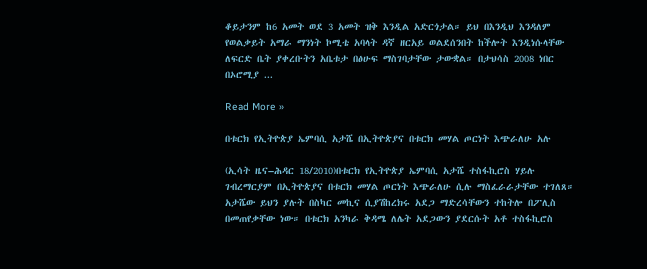ቆይታንም ከ6 አመት ወደ 3 አመት ዝቅ እንዲል አድርጎታል። ይህ በእንዲህ እንዳለም የወልቃይት አማራ ማንነት ኮሚቴ አባላት ዳኛ ዘርአይ ወልደሰንበት ከችሎት እንዲነሱላቸው ለፍርድ ቤት ያቀረቡትን አቤቱታ በፅሁፍ ማስገባታቸው ታውቋል። በታህሳስ 2008 ነበር በኦሮሚያ ...

Read More »

በቱርክ የኢትዮጵያ ኤምባሲ አታሼ በኢትዮጵያና በቱርክ መሃል ጦርነት እጭራለሁ አሉ

(ኢሳት ዜና–ሕዳር 18/2010)በቱርክ የኢትዮጵያ ኤምባሲ አታሼ ተስፋኪሮስ ሃይሉ ገብረማርያም በኢትዮጵያና በቱርክ መሃል ጦርነት እጭራለሁ ሲሉ ማስፈራራታቸው ተገለጸ። አታሼው ይህን ያሉት በስካር መኪና ሲያሽከረክሩ አደጋ ማድረሳቸውን ተከትሎ በፖሊስ በመጠየቃቸው ነው። በቱርክ አንካራ ቅዳሜ ለሌት አደጋውን ያደርሱት አቶ ተስፋኪሮስ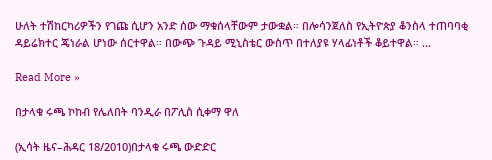ሁለት ተሽከርካሪዎችን የገጩ ሲሆን አንድ ሰው ማቁሰላቸውም ታውቋል። በሎሳንጀለስ የኢትዮጵያ ቆንስላ ተጠባባቂ ዳይሬክተር ጄነራል ሆነው ሰርተዋል። በውጭ ጉዳይ ሚኒስቴር ውስጥ በተለያዩ ሃላፊነቶች ቆይተዋል። ...

Read More »

በታላቁ ሩጫ ኮከብ የሌለበት ባንዲራ በፖሊስ ሲቀማ ዋለ

(ኢሳት ዜና–ሕዳር 18/2010)በታላቁ ሩጫ ውድድር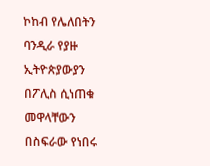ኮከብ የሌለበትን ባንዲራ የያዙ ኢትዮጵያውያን በፖሊስ ሲነጠቁ መዋላቸውን በስፍራው የነበሩ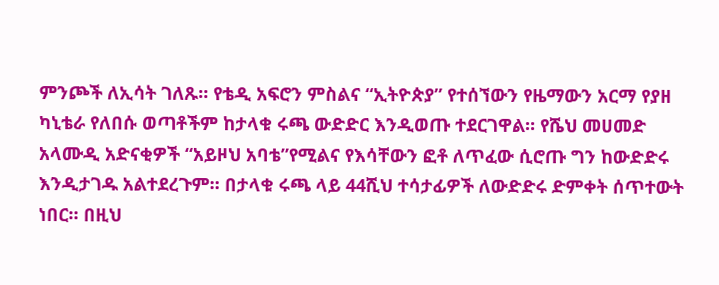ምንጮች ለኢሳት ገለጹ። የቴዲ አፍሮን ምስልና “ኢትዮጵያ” የተሰኘውን የዜማውን አርማ የያዘ ካኒቴራ የለበሱ ወጣቶችም ከታላቁ ሩጫ ውድድር እንዲወጡ ተደርገዋል። የሼህ መሀመድ አላሙዲ አድናቂዎች “አይዞህ አባቴ”የሚልና የእሳቸውን ፎቶ ለጥፈው ሲሮጡ ግን ከውድድሩ እንዲታገዱ አልተደረጉም። በታላቁ ሩጫ ላይ 44ሺህ ተሳታፊዎች ለውድድሩ ድምቀት ሰጥተውት ነበር። በዚህ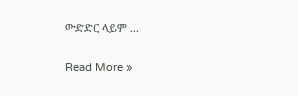ውድድር ላይም ...

Read More »